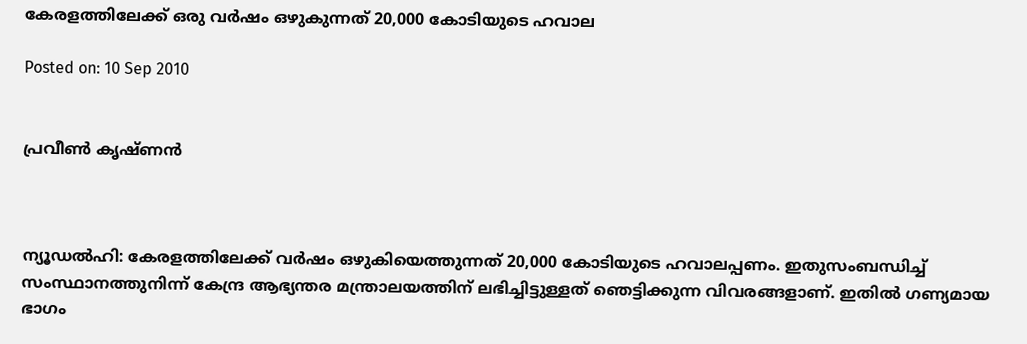കേരളത്തിലേക്ക് ഒരു വര്‍ഷം ഒഴുകുന്നത് 20,000 കോടിയുടെ ഹവാല

Posted on: 10 Sep 2010


പ്രവീണ്‍ കൃഷ്ണന്‍



ന്യൂഡല്‍ഹി: കേരളത്തിലേക്ക് വര്‍ഷം ഒഴുകിയെത്തുന്നത് 20,000 കോടിയുടെ ഹവാലപ്പണം. ഇതുസംബന്ധിച്ച് സംസ്ഥാനത്തുനിന്ന് കേന്ദ്ര ആഭ്യന്തര മന്ത്രാലയത്തിന് ലഭിച്ചിട്ടുള്ളത് ഞെട്ടിക്കുന്ന വിവരങ്ങളാണ്. ഇതില്‍ ഗണ്യമായ ഭാഗം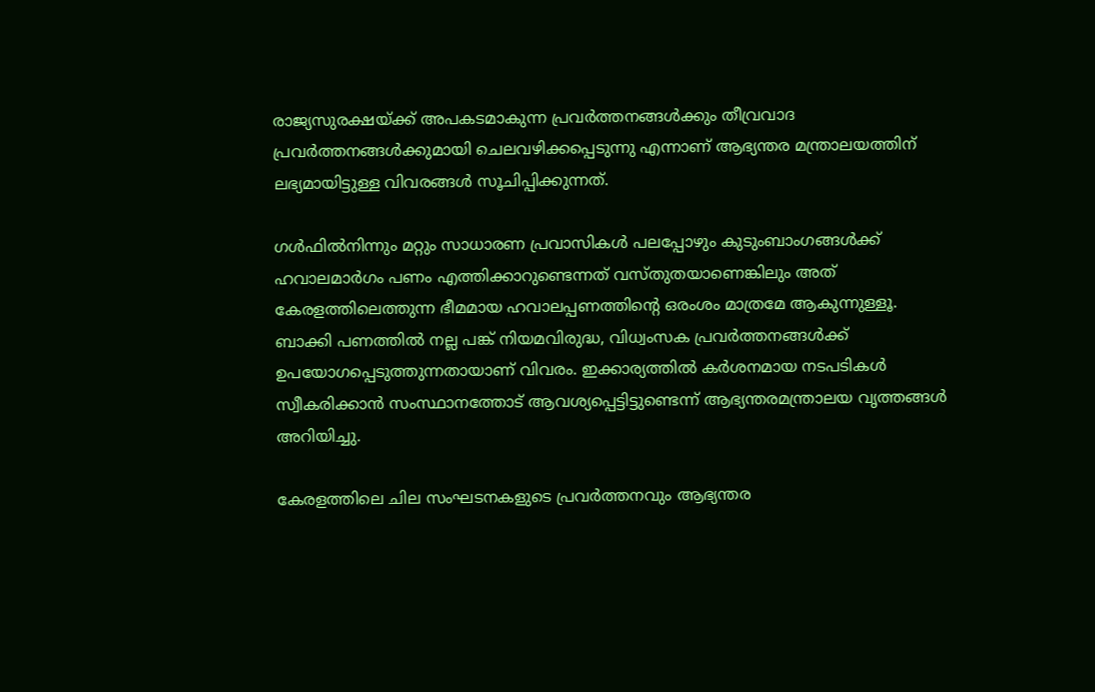രാജ്യസുരക്ഷയ്ക്ക് അപകടമാകുന്ന പ്രവര്‍ത്തനങ്ങള്‍ക്കും തീവ്രവാദ പ്രവര്‍ത്തനങ്ങള്‍ക്കുമായി ചെലവഴിക്കപ്പെടുന്നു എന്നാണ് ആഭ്യന്തര മന്ത്രാലയത്തിന് ലഭ്യമായിട്ടുള്ള വിവരങ്ങള്‍ സൂചിപ്പിക്കുന്നത്.

ഗള്‍ഫില്‍നിന്നും മറ്റും സാധാരണ പ്രവാസികള്‍ പലപ്പോഴും കുടുംബാംഗങ്ങള്‍ക്ക് ഹവാലമാര്‍ഗം പണം എത്തിക്കാറുണ്ടെന്നത് വസ്തുതയാണെങ്കിലും അത് കേരളത്തിലെത്തുന്ന ഭീമമായ ഹവാലപ്പണത്തിന്റെ ഒരംശം മാത്രമേ ആകുന്നുള്ളൂ. ബാക്കി പണത്തില്‍ നല്ല പങ്ക് നിയമവിരുദ്ധ, വിധ്വംസക പ്രവര്‍ത്തനങ്ങള്‍ക്ക് ഉപയോഗപ്പെടുത്തുന്നതായാണ് വിവരം. ഇക്കാര്യത്തില്‍ കര്‍ശനമായ നടപടികള്‍ സ്വീകരിക്കാന്‍ സംസ്ഥാനത്തോട് ആവശ്യപ്പെട്ടിട്ടുണ്ടെന്ന് ആഭ്യന്തരമന്ത്രാലയ വൃത്തങ്ങള്‍ അറിയിച്ചു.

കേരളത്തിലെ ചില സംഘടനകളുടെ പ്രവര്‍ത്തനവും ആഭ്യന്തര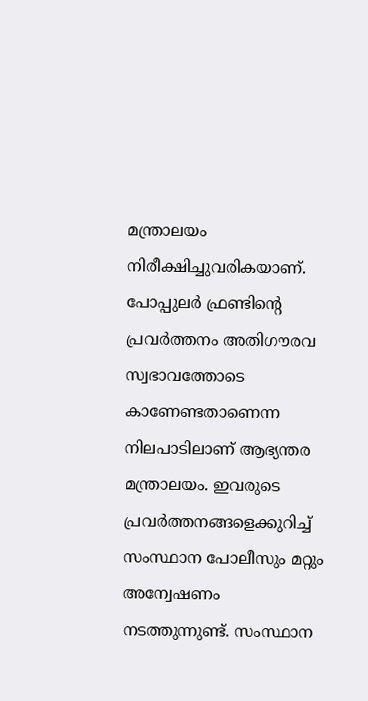മന്ത്രാലയം നിരീക്ഷിച്ചുവരികയാണ്. പോപ്പുലര്‍ ഫ്രണ്ടിന്റെ പ്രവര്‍ത്തനം അതിഗൗരവ സ്വഭാവത്തോടെ കാണേണ്ടതാണെന്ന നിലപാടിലാണ് ആഭ്യന്തര മന്ത്രാലയം. ഇവരുടെ പ്രവര്‍ത്തനങ്ങളെക്കുറിച്ച് സംസ്ഥാന പോലീസും മറ്റും അന്വേഷണം നടത്തുന്നുണ്ട്. സംസ്ഥാന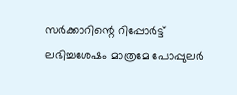സര്‍ക്കാറിന്റെ റിപ്പോര്‍ട്ട് ലഭിച്ചശേഷം മാത്രമേ പോപ്പുലര്‍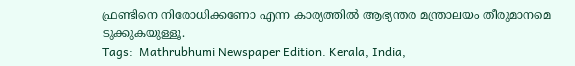ഫ്രണ്ടിനെ നിരോധിക്കണോ എന്ന കാര്യത്തില്‍ ആഭ്യന്തര മന്ത്രാലയം തീരുമാനമെ ടുക്കുകയുള്ളൂ.
Tags:  Mathrubhumi Newspaper Edition. Kerala, India,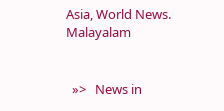Asia, World News. Malayalam


  »>   News in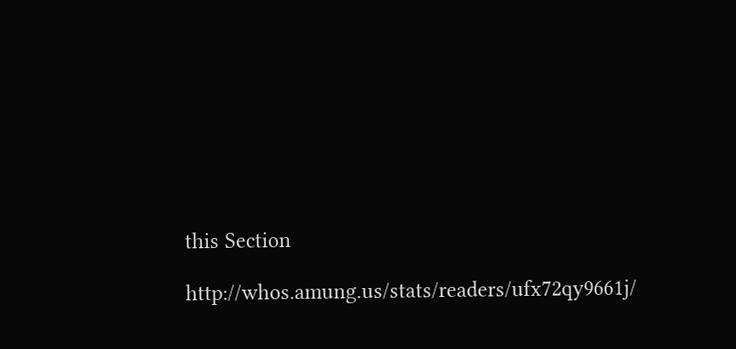this Section

http://whos.amung.us/stats/readers/ufx72qy9661j/